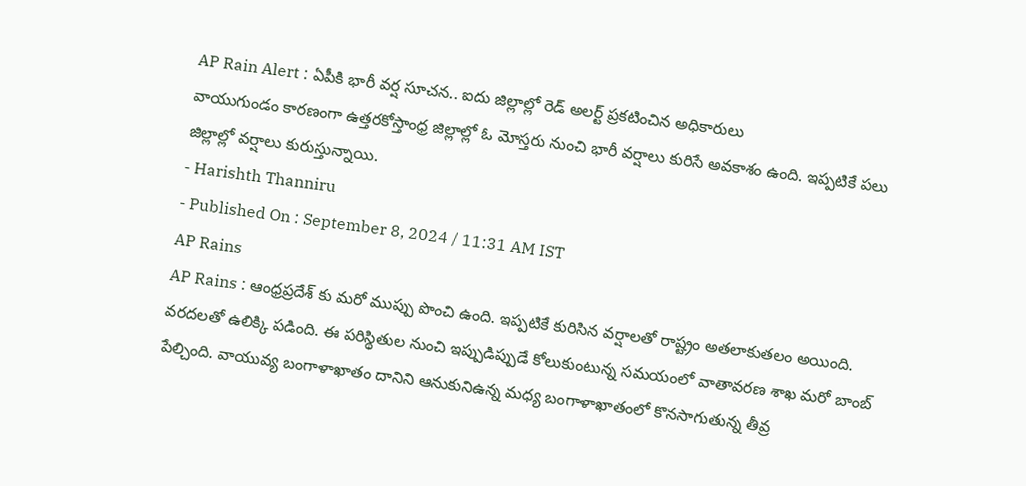AP Rain Alert : ఏపీకి భారీ వర్ష సూచన.. ఐదు జిల్లాల్లో రెడ్ అలర్ట్ ప్రకటించిన అధికారులు
వాయుగుండం కారణంగా ఉత్తరకోస్తాంధ్ర జిల్లాల్లో ఓ మోస్తరు నుంచి భారీ వర్షాలు కురిసే అవకాశం ఉంది. ఇప్పటికే పలు జిల్లాల్లో వర్షాలు కురుస్తున్నాయి.
- Harishth Thanniru
- Published On : September 8, 2024 / 11:31 AM IST
AP Rains
AP Rains : ఆంధ్రప్రదేశ్ కు మరో ముప్పు పొంచి ఉంది. ఇప్పటికే కురిసిన వర్షాలతో రాష్ట్రం అతలాకుతలం అయింది. వరదలతో ఉలిక్కి పడింది. ఈ పరిస్థితుల నుంచి ఇప్పుడిప్పుడే కోలుకుంటున్న సమయంలో వాతావరణ శాఖ మరో బాంబ్ పేల్చింది. వాయువ్య బంగాళాఖాతం దానిని ఆనుకునిఉన్న మధ్య బంగాళాఖాతంలో కొనసాగుతున్న తీవ్ర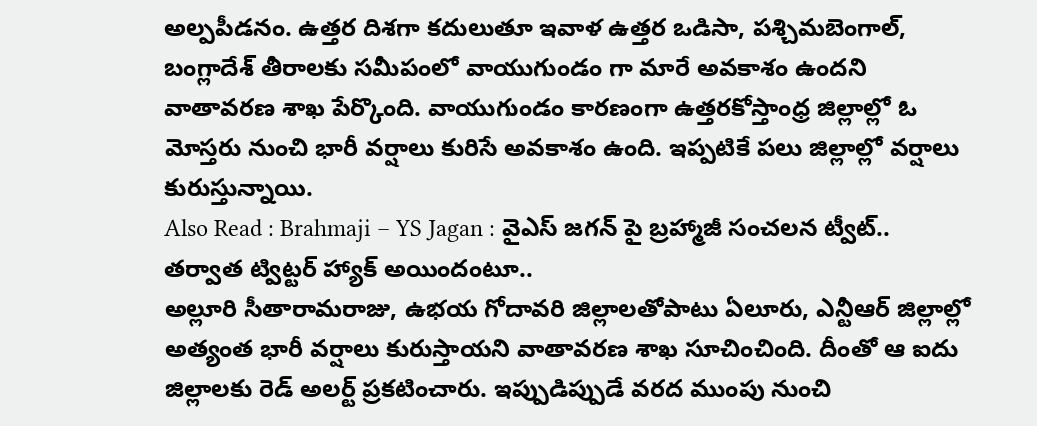అల్పపీడనం. ఉత్తర దిశగా కదులుతూ ఇవాళ ఉత్తర ఒడిసా, పశ్చిమబెంగాల్, బంగ్లాదేశ్ తీరాలకు సమీపంలో వాయుగుండం గా మారే అవకాశం ఉందని వాతావరణ శాఖ పేర్కొంది. వాయుగుండం కారణంగా ఉత్తరకోస్తాంధ్ర జిల్లాల్లో ఓ మోస్తరు నుంచి భారీ వర్షాలు కురిసే అవకాశం ఉంది. ఇప్పటికే పలు జిల్లాల్లో వర్షాలు కురుస్తున్నాయి.
Also Read : Brahmaji – YS Jagan : వైఎస్ జగన్ పై బ్రహ్మాజీ సంచలన ట్వీట్.. తర్వాత ట్విట్టర్ హ్యాక్ అయిందంటూ..
అల్లూరి సీతారామరాజు, ఉభయ గోదావరి జిల్లాలతోపాటు ఏలూరు, ఎన్టీఆర్ జిల్లాల్లో అత్యంత భారీ వర్షాలు కురుస్తాయని వాతావరణ శాఖ సూచించింది. దీంతో ఆ ఐదు జిల్లాలకు రెడ్ అలర్ట్ ప్రకటించారు. ఇప్పుడిప్పుడే వరద ముంపు నుంచి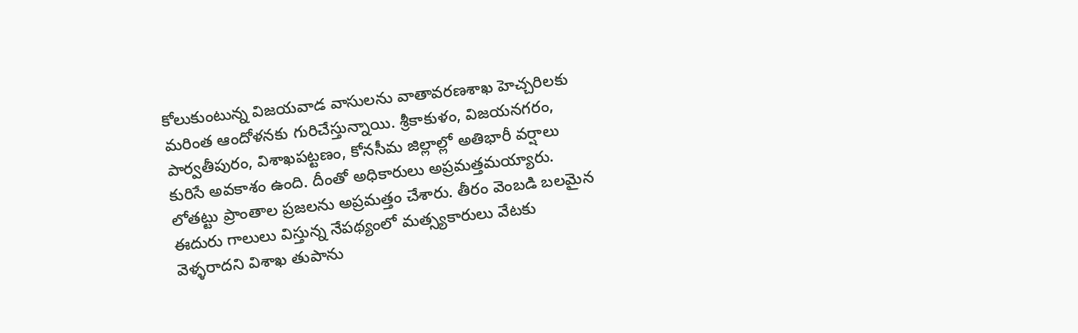కోలుకుంటున్న విజయవాడ వాసులను వాతావరణశాఖ హెచ్చరిలకు మరింత ఆందోళనకు గురిచేస్తున్నాయి. శ్రీకాకుళం, విజయనగరం, పార్వతీపురం, విశాఖపట్టణం, కోనసీమ జిల్లాల్లో అతిభారీ వర్షాలు కురిసే అవకాశం ఉంది. దీంతో అధికారులు అప్రమత్తమయ్యారు. లోతట్టు ప్రాంతాల ప్రజలను అప్రమత్తం చేశారు. తీరం వెంబడి బలమైన ఈదురు గాలులు విస్తున్న నేపథ్యంలో మత్స్యకారులు వేటకు వెళ్ళరాదని విశాఖ తుపాను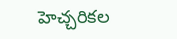హెచ్చరికల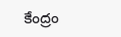కేంద్రం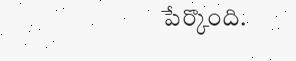పేర్కొంది.